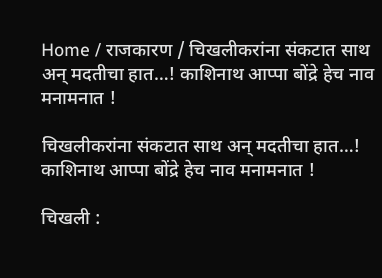Home / राजकारण / चिखलीकरांना संकटात साथ अन् मदतीचा हात…! काशिनाथ आप्पा बोंद्रे हेच नाव मनामनात !

चिखलीकरांना संकटात साथ अन् मदतीचा हात…! काशिनाथ आप्पा बोंद्रे हेच नाव मनामनात !

चिखली :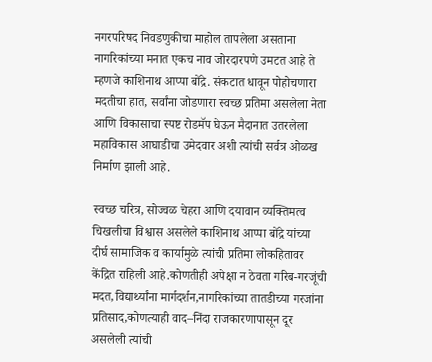नगरपरिषद निवडणुकीचा माहोल तापलेला असताना नागरिकांच्या मनात एकच नाव जोरदारपणे उमटत आहे ते म्हणजे काशिनाथ आप्पा बोंद्रे. संकटात धावून पोहोचणारा मदतीचा हात, सर्वांना जोडणारा स्वच्छ प्रतिमा असलेला नेता आणि विकासाचा स्पष्ट रोडमॅप घेऊन मैदानात उतरलेला महाविकास आघाडीचा उमेदवार अशी त्यांची सर्वत्र ओळख निर्माण झाली आहे.

स्वच्छ चरित्र, सोज्वळ चेहरा आणि दयावान व्यक्तिमत्व चिखलीचा विश्वास असलेले काशिनाथ आप्पा बोंद्रे यांच्या दीर्घ सामाजिक व कार्यामुळे त्यांची प्रतिमा लोकहितावर केंद्रित राहिली आहे.कोणतीही अपेक्षा न ठेवता गरिब-गरजूंची मदत,विद्यार्थ्यांना मार्गदर्शन,नागरिकांच्या तातडीच्या गरजांना प्रतिसाद,कोणत्याही वाद–निंदा राजकारणापासून दूर असलेली त्यांची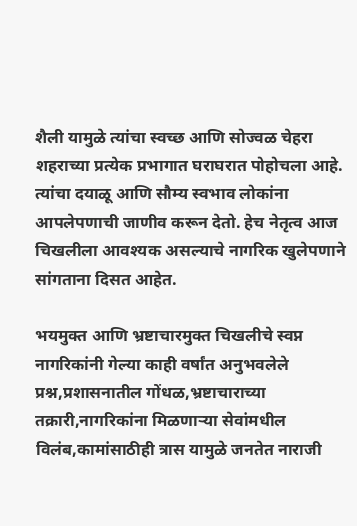शैली यामुळे त्यांचा स्वच्छ आणि सोज्वळ चेहरा शहराच्या प्रत्येक प्रभागात घराघरात पोहोचला आहे. त्यांचा दयाळू आणि सौम्य स्वभाव लोकांना आपलेपणाची जाणीव करून देतो. हेच नेतृत्व आज चिखलीला आवश्यक असल्याचे नागरिक खुलेपणाने सांगताना दिसत आहेत.

भयमुक्त आणि भ्रष्टाचारमुक्त चिखलीचे स्वप्न
नागरिकांनी गेल्या काही वर्षांत अनुभवलेले प्रश्न,प्रशासनातील गोंधळ,भ्रष्टाचाराच्या तक्रारी,नागरिकांना मिळणाऱ्या सेवांमधील विलंब,कामांसाठीही त्रास यामुळे जनतेत नाराजी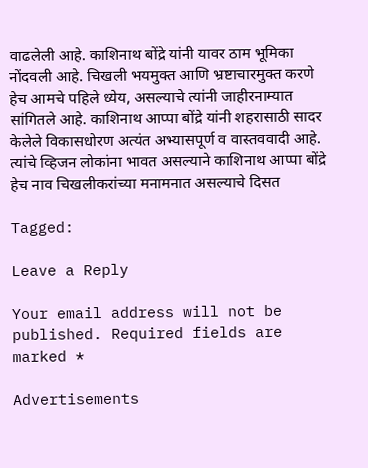वाढलेली आहे. काशिनाथ बोंद्रे यांनी यावर ठाम भूमिका नोंदवली आहे. चिखली भयमुक्त आणि भ्रष्टाचारमुक्त करणे हेच आमचे पहिले ध्येय, असल्याचे त्यांनी जाहीरनाम्यात सांगितले आहे. काशिनाथ आप्पा बोंद्रे यांनी शहरासाठी सादर केलेले विकासधोरण अत्यंत अभ्यासपूर्ण व वास्तववादी आहे. त्यांचे व्हिजन लोकांना भावत असल्याने काशिनाथ आप्पा बोंद्रे हेच नाव चिखलीकरांच्या मनामनात असल्याचे दिसत

Tagged:

Leave a Reply

Your email address will not be published. Required fields are marked *

Advertisements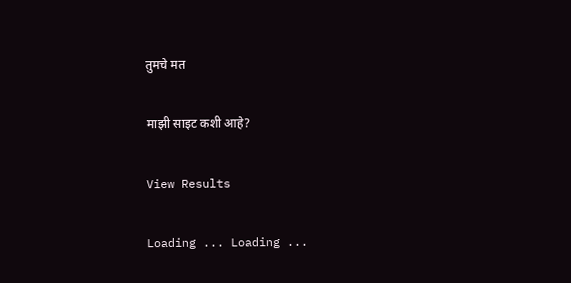तुमचे मत

माझी साइट कशी आहे?

View Results

Loading ... Loading ...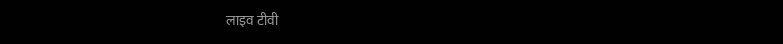लाइव टीवी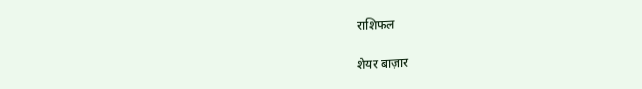राशिफल

शेयर बाज़ार